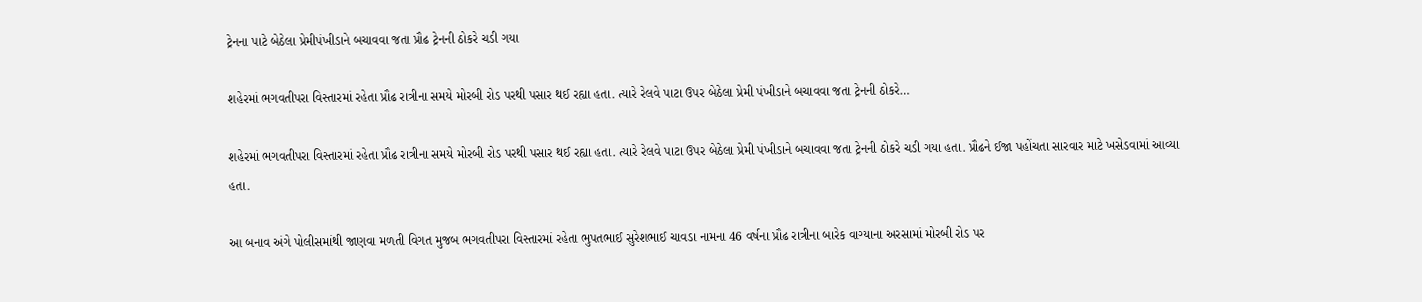ટ્રેનના પાટે બેઠેલા પ્રેમીપંખીડાને બચાવવા જતા પ્રૌઢ ટ્રેનની ઠોકરે ચડી ગયા

શહેરમાં ભગવતીપરા વિસ્તારમાં રહેતા પ્રૌઢ રાત્રીના સમયે મોરબી રોડ પરથી પસાર થઈ રહ્યા હતા. ત્યારે રેલવે પાટા ઉપર બેઠેલા પ્રેમી પંખીડાને બચાવવા જતા ટ્રેનની ઠોકરે…

શહેરમાં ભગવતીપરા વિસ્તારમાં રહેતા પ્રૌઢ રાત્રીના સમયે મોરબી રોડ પરથી પસાર થઈ રહ્યા હતા. ત્યારે રેલવે પાટા ઉપર બેઠેલા પ્રેમી પંખીડાને બચાવવા જતા ટ્રેનની ઠોકરે ચડી ગયા હતા. પ્રૌઢને ઈજા પહોંચતા સારવાર માટે ખસેડવામાં આવ્યા હતા.

આ બનાવ અંગે પોલીસમાંથી જાણવા મળતી વિગત મુજબ ભગવતીપરા વિસ્તારમાં રહેતા ભુપતભાઈ સુરેશભાઈ ચાવડા નામના 46 વર્ષના પ્રૌઢ રાત્રીના બારેક વાગ્યાના અરસામાં મોરબી રોડ પર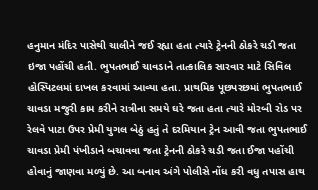હનુમાન મંદિર પાસેથી ચાલીને જઈ રહ્યા હતા ત્યારે ટ્રેનની ઠોકરે ચડી જતા ઇજા પહોંચી હતી. ભુપતભાઈ ચાવડાને તાત્કાલિક સારવાર માટે સિવિલ હોસ્પિટલમાં દાખલ કરવામાં આવ્યા હતા. પ્રાથમિક પૂછપરછમાં ભુપતભાઈ ચાવડા મજુરી કામ કરીને રાત્રીના સમયે ઘરે જતા હતા ત્યારે મોરબી રોડ પર રેલવે પાટા ઉપર પ્રેમી યુગલ બેઠું હતું તે દરમિયાન ટ્રેન આવી જતા ભુપતભાઈ ચાવડા પ્રેમી પંખીડાને બચાવવા જતા ટ્રેનની ઠોકરે ચડી જતા ઈજા પહોંચી હોવાનું જાણવા મળ્યું છે. આ બનાવ અંગે પોલીસે નોંધ કરી વધુ તપાસ હાથ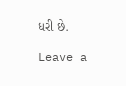ધરી છે.

Leave a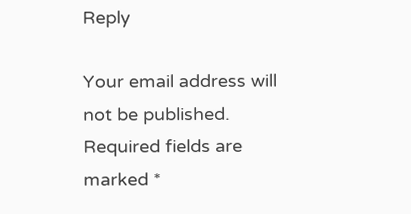Reply

Your email address will not be published. Required fields are marked *